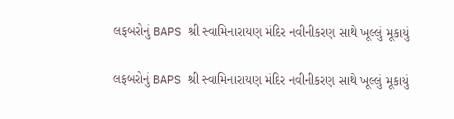લફબરોનું BAPS શ્રી સ્વામિનારાયણ મંદિર નવીનીકરણ સાથે ખૂલ્લું મૂકાયું

લફબરોનું BAPS શ્રી સ્વામિનારાયણ મંદિર નવીનીકરણ સાથે ખૂલ્લું મૂકાયું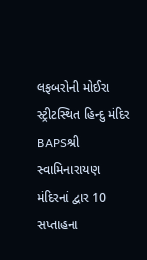લફબરોની મોઈરા સ્ટ્રીટસ્થિત હિન્દુ મંદિર BAPSશ્રી સ્વામિનારાયણ મંદિરનાં દ્વાર 10 સપ્તાહના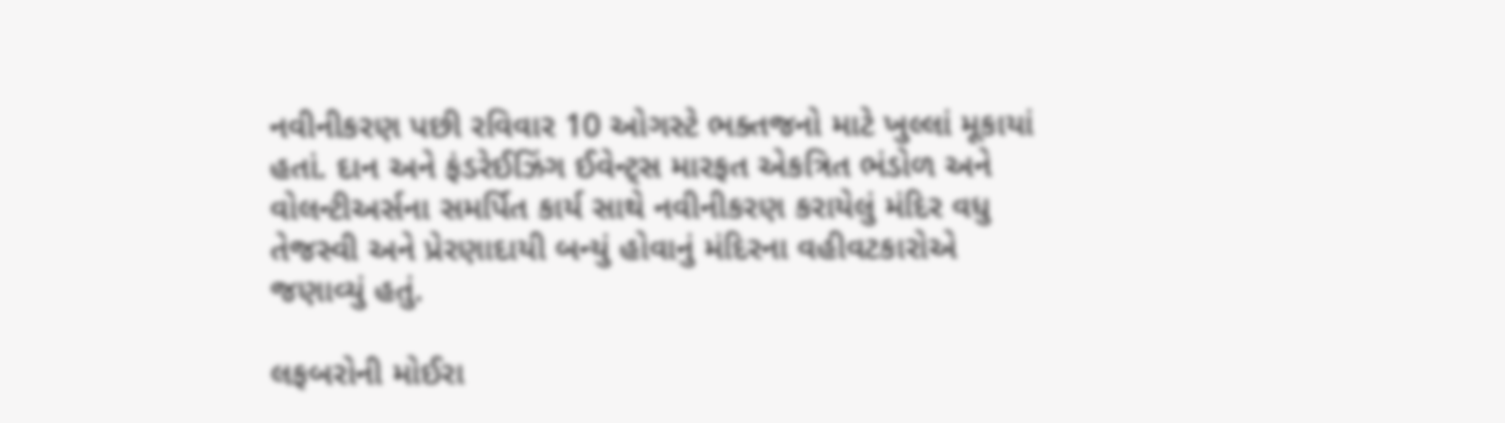નવીનીકરણ પછી રવિવાર 10 ઓગસ્ટે ભક્તજનો માટે ખુલ્લાં મૂકાયાં હતાં. દાન અને ફંડરેઈઝિંગ ઈવેન્ટ્સ મારફત એકત્રિત ભંડોળ અને વોલન્ટીઅર્સના સમર્પિત કાર્ય સાથે નવીનીકરણ કરાયેલું મંદિર વધુ તેજસ્વી અને પ્રેરણાદાયી બન્યું હોવાનું મંદિરના વહીવટકારોએ જણાવ્યું હતું.

લફબરોની મોઈરા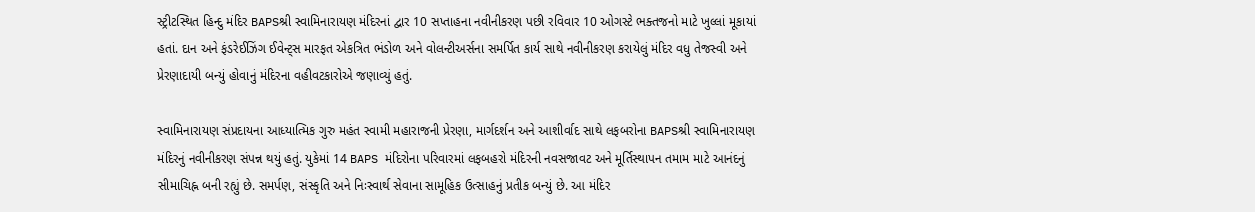સ્ટ્રીટસ્થિત હિન્દુ મંદિર BAPSશ્રી સ્વામિનારાયણ મંદિરનાં દ્વાર 10 સપ્તાહના નવીનીકરણ પછી રવિવાર 10 ઓગસ્ટે ભક્તજનો માટે ખુલ્લાં મૂકાયાં હતાં. દાન અને ફંડરેઈઝિંગ ઈવેન્ટ્સ મારફત એકત્રિત ભંડોળ અને વોલન્ટીઅર્સના સમર્પિત કાર્ય સાથે નવીનીકરણ કરાયેલું મંદિર વધુ તેજસ્વી અને પ્રેરણાદાયી બન્યું હોવાનું મંદિરના વહીવટકારોએ જણાવ્યું હતું.

સ્વામિનારાયણ સંપ્રદાયના આધ્યાત્મિક ગુરુ મહંત સ્વામી મહારાજની પ્રેરણા, માર્ગદર્શન અને આશીર્વાદ સાથે લફબરોના BAPSશ્રી સ્વામિનારાયણ મંદિરનું નવીનીકરણ સંપન્ન થયું હતું. યુકેમાં 14 BAPS મંદિરોના પરિવારમાં લફબહરો મંદિરની નવસજાવટ અને મૂર્તિસ્થાપન તમામ માટે આનંદનું સીમાચિહ્ન બની રહ્યું છે. સમર્પણ, સંસ્કૃતિ અને નિઃસ્વાર્થ સેવાના સામૂહિક ઉત્સાહનું પ્રતીક બન્યું છે. આ મંદિર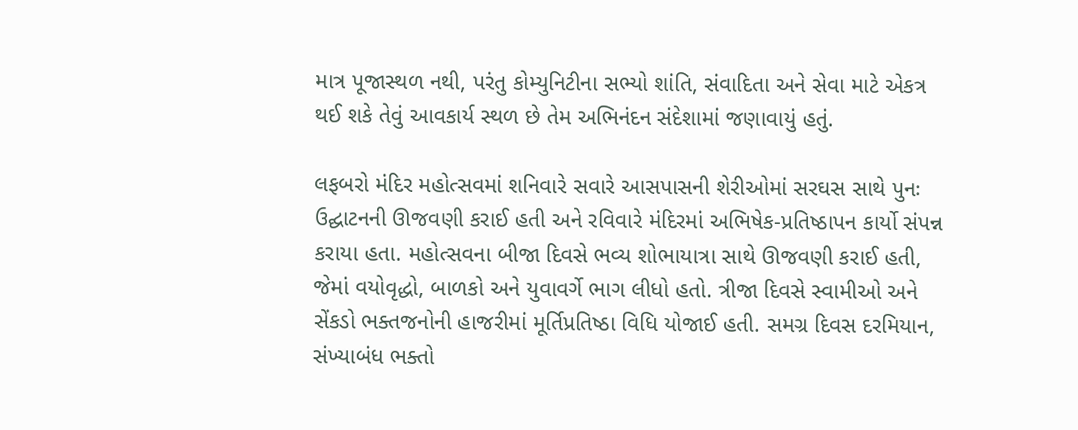માત્ર પૂજાસ્થળ નથી, પરંતુ કોમ્યુનિટીના સભ્યો શાંતિ, સંવાદિતા અને સેવા માટે એકત્ર થઈ શકે તેવું આવકાર્ય સ્થળ છે તેમ અભિનંદન સંદેશામાં જણાવાયું હતું.

લફબરો મંદિર મહોત્સવમાં શનિવારે સવારે આસપાસની શેરીઓમાં સરઘસ સાથે પુનઃ ઉદ્ઘાટનની ઊજવણી કરાઈ હતી અને રવિવારે મંદિરમાં અભિષેક-પ્રતિષ્ઠાપન કાર્યો સંપન્ન કરાયા હતા. મહોત્સવના બીજા દિવસે ભવ્ય શોભાયાત્રા સાથે ઊજવણી કરાઈ હતી, જેમાં વયોવૃદ્ધો, બાળકો અને યુવાવર્ગે ભાગ લીધો હતો. ત્રીજા દિવસે સ્વામીઓ અને સેંકડો ભક્તજનોની હાજરીમાં મૂર્તિપ્રતિષ્ઠા વિધિ યોજાઈ હતી. સમગ્ર દિવસ દરમિયાન, સંખ્યાબંધ ભક્તો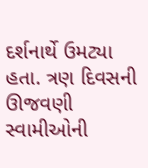દર્શનાર્થે ઉમટ્યા હતા. ત્રણ દિવસની ઊજવણી સ્વામીઓની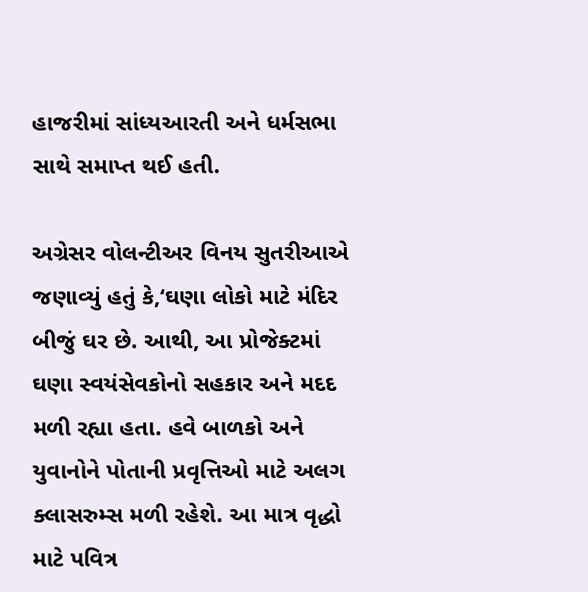હાજરીમાં સાંધ્યઆરતી અને ધર્મસભા સાથે સમાપ્ત થઈ હતી.

અગ્રેસર વોલન્ટીઅર વિનય સુતરીઆએ જણાવ્યું હતું કે,‘ઘણા લોકો માટે મંદિર બીજું ઘર છે. આથી, આ પ્રોજેક્ટમાં ઘણા સ્વયંસેવકોનો સહકાર અને મદદ મળી રહ્યા હતા. હવે બાળકો અને યુવાનોને પોતાની પ્રવૃત્તિઓ માટે અલગ ક્લાસરુમ્સ મળી રહેશે. આ માત્ર વૃદ્ધો માટે પવિત્ર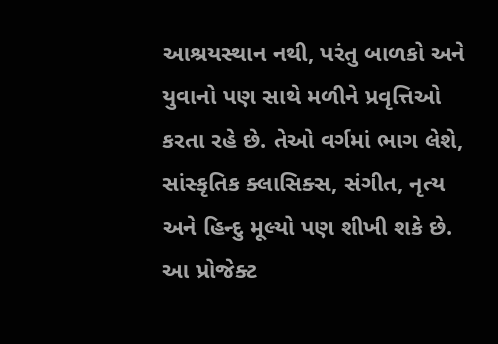આશ્રયસ્થાન નથી, પરંતુ બાળકો અને યુવાનો પણ સાથે મળીને પ્રવૃત્તિઓ કરતા રહે છે. તેઓ વર્ગમાં ભાગ લેશે, સાંસ્કૃતિક ક્લાસિક્સ, સંગીત, નૃત્ય અને હિન્દુ મૂલ્યો પણ શીખી શકે છે. આ પ્રોજેક્ટ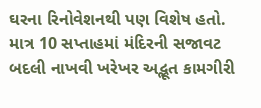ઘરના રિનોવેશનથી પણ વિશેષ હતો. માત્ર 10 સપ્તાહમાં મંદિરની સજાવટ બદલી નાખવી ખરેખર અદ્ભૂત કામગીરી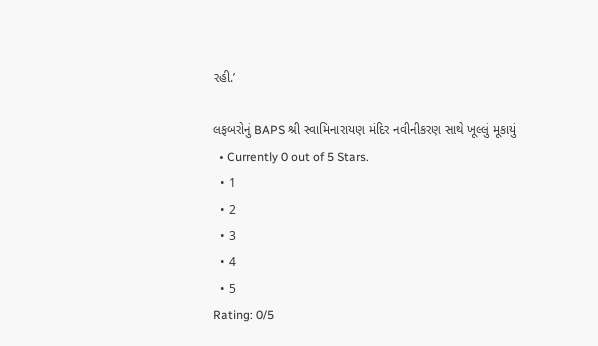રહી.’

લફબરોનું BAPS શ્રી સ્વામિનારાયણ મંદિર નવીનીકરણ સાથે ખૂલ્લું મૂકાયું
  • Currently 0 out of 5 Stars.
  • 1
  • 2
  • 3
  • 4
  • 5
Rating: 0/5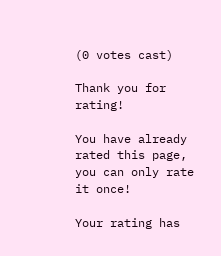(0 votes cast)

Thank you for rating!

You have already rated this page, you can only rate it once!

Your rating has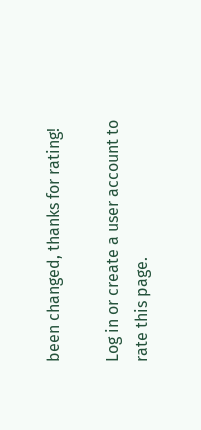been changed, thanks for rating!

Log in or create a user account to rate this page.